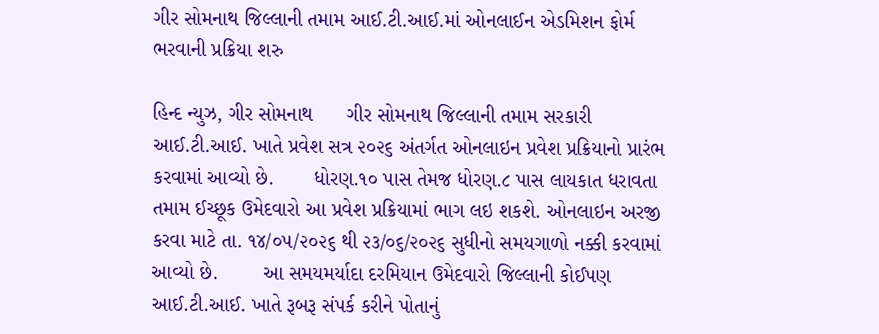ગીર સોમનાથ જિલ્લાની તમામ આઈ.ટી.આઈ.માં ઓનલાઈન એડમિશન ફોર્મ ભરવાની પ્રક્રિયા શરુ

હિન્દ ન્યુઝ, ગીર સોમનાથ      ગીર સોમનાથ જિલ્લાની તમામ સરકારી આઈ.ટી.આઈ. ખાતે પ્રવેશ સત્ર ૨૦૨૬ અંતર્ગત ઓનલાઇન પ્રવેશ પ્રક્રિયાનો પ્રારંભ કરવામાં આવ્યો છે.       ધોરણ.૧૦ પાસ તેમજ ધોરણ.૮ પાસ લાયકાત ધરાવતા તમામ ઈચ્છૂક ઉમેદવારો આ પ્રવેશ પ્રક્રિયામાં ભાગ લઇ શકશે. ઓનલાઇન અરજી કરવા માટે તા. ૧૪/૦૫/૨૦૨૬ થી ૨૩/૦૬/૨૦૨૬ સુધીનો સમયગાળો નક્કી કરવામાં આવ્યો છે.        આ સમયમર્યાદા દરમિયાન ઉમેદવારો જિલ્લાની કોઈપણ આઈ.ટી.આઈ. ખાતે રૂબરૂ સંપર્ક કરીને પોતાનું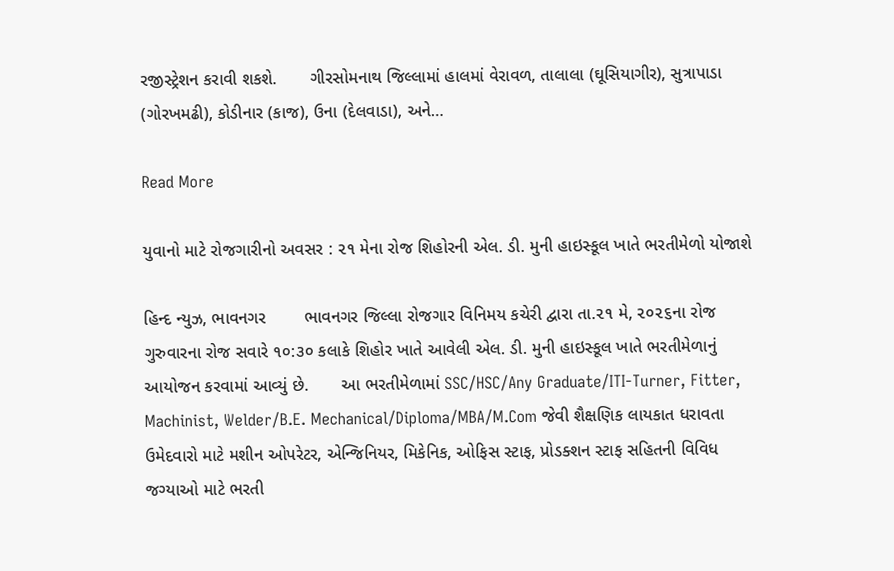રજીસ્ટ્રેશન કરાવી શકશે.       ગીરસોમનાથ જિલ્લામાં હાલમાં વેરાવળ, તાલાલા (ઘૂસિયાગીર), સુત્રાપાડા (ગોરખમઢી), કોડીનાર (કાજ), ઉના (દેલવાડા), અને…

Read More

યુવાનો માટે રોજગારીનો અવસર : ૨૧ મેના રોજ શિહોરની એલ. ડી. મુની હાઇસ્કૂલ ખાતે ભરતીમેળો યોજાશે

હિન્દ ન્યુઝ, ભાવનગર        ભાવનગર જિલ્લા રોજગાર વિનિમય કચેરી દ્વારા તા.૨૧ મે, ૨૦૨૬ના રોજ ગુરુવારના રોજ સવારે ૧૦:૩૦ કલાકે શિહોર ખાતે આવેલી એલ. ડી. મુની હાઇસ્કૂલ ખાતે ભરતીમેળાનું આયોજન કરવામાં આવ્યું છે.       આ ભરતીમેળામાં SSC/HSC/Any Graduate/ITI-Turner, Fitter, Machinist, Welder/B.E. Mechanical/Diploma/MBA/M.Com જેવી શૈક્ષણિક લાયકાત ધરાવતા ઉમેદવારો માટે મશીન ઓપરેટર, એન્જિનિયર, મિકેનિક, ઓફિસ સ્ટાફ, પ્રોડક્શન સ્ટાફ સહિતની વિવિધ જગ્યાઓ માટે ભરતી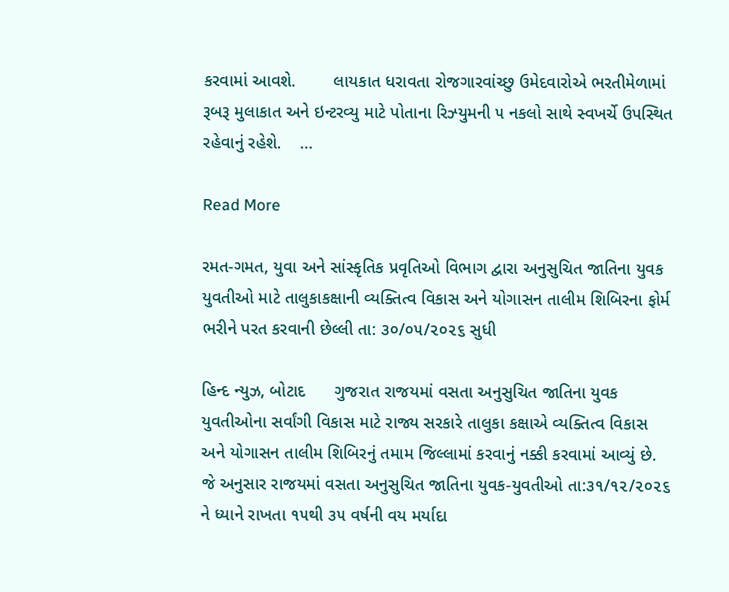કરવામાં આવશે.        લાયકાત ધરાવતા રોજગારવાંચ્છુ ઉમેદવારોએ ભરતીમેળામાં રૂબરૂ મુલાકાત અને ઇન્ટરવ્યુ માટે પોતાના રિઝ્યુમની ૫ નકલો સાથે સ્વખર્ચે ઉપસ્થિત રહેવાનું રહેશે.    …

Read More

રમત-ગમત, યુવા અને સાંસ્કૃતિક પ્રવૃતિઓ વિભાગ દ્વારા અનુસુચિત જાતિના યુવક યુવતીઓ માટે તાલુકાકક્ષાની વ્યક્તિત્વ વિકાસ અને યોગાસન તાલીમ શિબિરના ફોર્મ ભરીને પરત કરવાની છેલ્લી તા: ૩૦/૦૫/૨૦૨૬ સુધી

હિન્દ ન્યુઝ, બોટાદ      ગુજરાત રાજયમાં વસતા અનુસુચિત જાતિના યુવક યુવતીઓના સર્વાંગી વિકાસ માટે રાજ્ય સરકારે તાલુકા કક્ષાએ વ્યક્તિત્વ વિકાસ અને યોગાસન તાલીમ શિબિરનું તમામ જિલ્લામાં કરવાનું નક્કી કરવામાં આવ્યું છે. જે અનુસાર રાજયમાં વસતા અનુસુચિત જાતિના યુવક-યુવતીઓ તા:૩૧/૧૨/૨૦૨૬ ને ધ્યાને રાખતા ૧૫થી ૩૫ વર્ષની વય મર્યાદા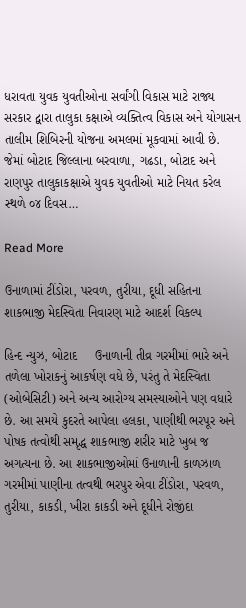ધરાવતા યુવક યુવતીઓના સર્વાંગી વિકાસ માટે રાજ્ય સરકાર દ્વારા તાલુકા કક્ષાએ વ્યક્તિત્વ વિકાસ અને યોગાસન તાલીમ શિબિરની યોજના અમલમાં મૂકવામાં આવી છે.       જેમાં બોટાદ જિલ્લાના બરવાળા, ગઢડા, બોટાદ અને રાણપુર તાલુકાકક્ષાએ યુવક યુવતીઓ માટે નિયત કરેલ સ્થળે ૦૪ દિવસ…

Read More

ઉનાળામાં ટીંડોરા, પરવળ, તુરીયા, દૂધી સહિતના શાકભાજી મેદસ્વિતા નિવારણ માટે આદર્શ વિકલ્પ

હિન્દ ન્યુઝ, બોટાદ     ઉનાળાની તીવ્ર ગરમીમાં ભારે અને તળેલા ખોરાકનું આકર્ષણ વધે છે, પરંતુ તે મેદસ્વિતા (ઓબેસિટી) અને અન્ય આરોગ્ય સમસ્યાઓને પણ વધારે છે. આ સમયે કુદરતે આપેલા હલકા, પાણીથી ભરપૂર અને પોષક તત્વોથી સમૃદ્ધ શાકભાજી શરીર માટે ખુબ જ અગત્યના છે. આ શાકભાજીઓમાં ઉનાળાની કાળઝાળ ગરમીમાં પાણીના તત્વથી ભરપુર એવા ટીંડોરા, પરવળ, તુરીયા, કાકડી, ખીરા કાકડી અને દૂધીને રોજીંદા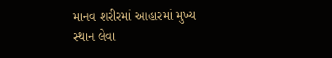માનવ શરીરમાં આહારમાં મુખ્ય સ્થાન લેવા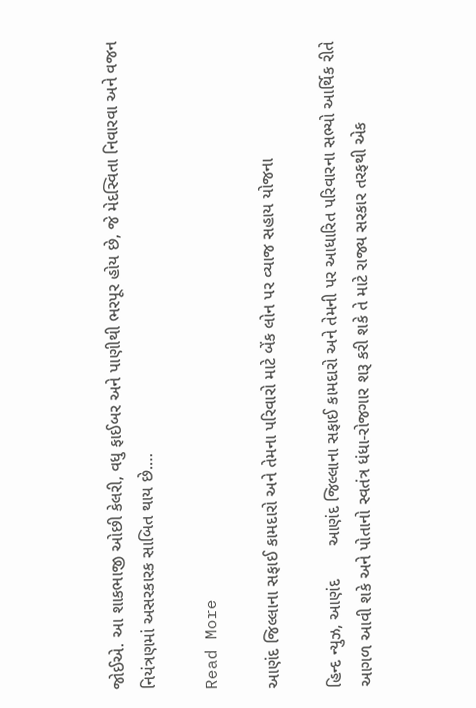જોઈએ. આ શાકભાજી ઓછી કેલરી, વધુ ફાઈબર અને પાણીથી ભરપૂર હોય છે, જે મેદસ્વિતા નિવારવા અને વજન નિયંત્રણમાં અસરકારક સાબિત થાય છે.…

Read More

આણંદ જિલ્લાના સફાઈ કામદારો અને તેમના પરિવારો માટે બેંક લોન પર વ્યાજ સહાય યોજના

હિન્દ ન્યુઝ, આણંદ       આણંદ જિલ્લાના સફાઈ કામદારો અને તેમની પર આધારિત પરિવારના સભ્યો આર્થિક રીતે આગળ આવી શકે અને પોતાનો સ્વતંત્ર ધંધા-રોજગાર શરૂ કરી શકે તે માટે રાજ્ય સરકાર તરફથી એક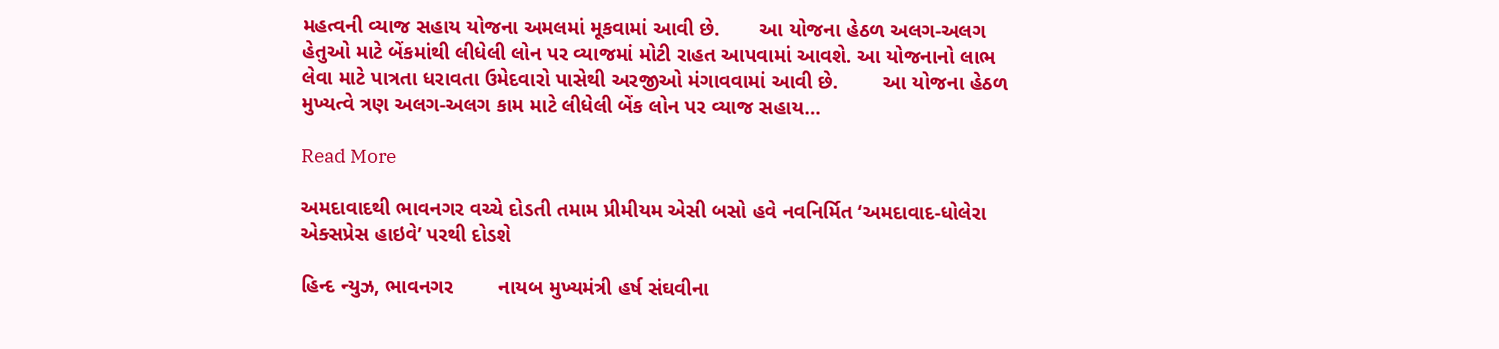મહત્વની વ્યાજ સહાય યોજના અમલમાં મૂકવામાં આવી છે.       આ યોજના હેઠળ અલગ-અલગ હેતુઓ માટે બેંકમાંથી લીધેલી લોન પર વ્યાજમાં મોટી રાહત આપવામાં આવશે. આ યોજનાનો લાભ લેવા માટે પાત્રતા ધરાવતા ઉમેદવારો પાસેથી અરજીઓ મંગાવવામાં આવી છે.        આ યોજના હેઠળ મુખ્યત્વે ત્રણ અલગ-અલગ કામ માટે લીધેલી બેંક લોન પર વ્યાજ સહાય…

Read More

અમદાવાદથી ભાવનગર વચ્ચે દોડતી તમામ પ્રીમીયમ એસી બસો હવે નવનિર્મિત ‘અમદાવાદ-ધોલેરા એક્સપ્રેસ હાઇવે’ પરથી દોડશે

હિન્દ ન્યુઝ, ભાવનગર        નાયબ મુખ્યમંત્રી હર્ષ સંઘવીના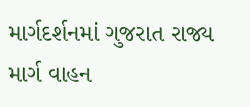માર્ગદર્શનમાં ગુજરાત રાજ્ય માર્ગ વાહન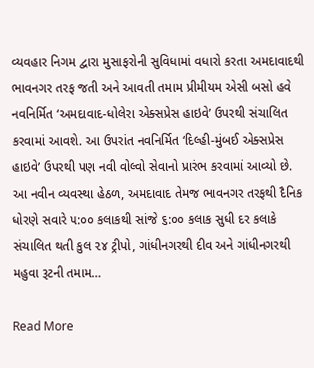વ્યવહાર નિગમ દ્વારા મુસાફરોની સુવિધામાં વધારો કરતા અમદાવાદથી ભાવનગર તરફ જતી અને આવતી તમામ પ્રીમીયમ એસી બસો હવે નવનિર્મિત ‘અમદાવાદ-ધોલેરા એક્સપ્રેસ હાઇવે’ ઉપરથી સંચાલિત કરવામાં આવશે. આ ઉપરાંત નવનિર્મિત ‘દિલ્હી-મુંબઈ એક્સપ્રેસ હાઇવે’ ઉપરથી પણ નવી વોલ્વો સેવાનો પ્રારંભ કરવામાં આવ્યો છે.        આ નવીન વ્યવસ્થા હેઠળ, અમદાવાદ તેમજ ભાવનગર તરફથી દૈનિક ધોરણે સવારે ૫:૦૦ કલાકથી સાંજે ૬:૦૦ કલાક સુધી દર કલાકે સંચાલિત થતી કુલ ૨૪ ટ્રીપો, ગાંધીનગરથી દીવ અને ગાંધીનગરથી મહુવા રૂટની તમામ…

Read More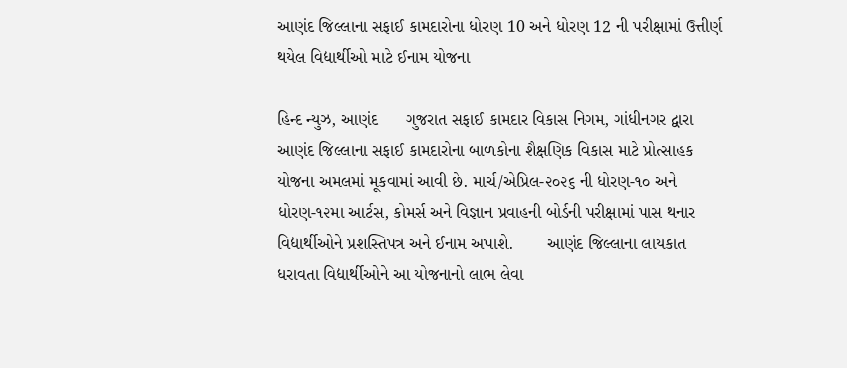આણંદ જિલ્લાના સફાઈ કામદારોના ધોરણ 10 અને ધોરણ 12 ની પરીક્ષામાં ઉત્તીર્ણ થયેલ વિદ્યાર્થીઓ માટે ઈનામ યોજના

હિન્દ ન્યુઝ, આણંદ      ગુજરાત સફાઈ કામદાર વિકાસ નિગમ, ગાંધીનગર દ્વારા આણંદ જિલ્લાના સફાઈ કામદારોના બાળકોના શૈક્ષણિક વિકાસ માટે પ્રોત્સાહક યોજના અમલમાં મૂકવામાં આવી છે. માર્ચ/એપ્રિલ-૨૦૨૬ ની ધોરણ-૧૦ અને ધોરણ-૧૨મા આર્ટસ, કોમર્સ અને વિજ્ઞાન પ્રવાહની બોર્ડની પરીક્ષામાં પાસ થનાર વિદ્યાર્થીઓને પ્રશસ્તિપત્ર અને ઈનામ અપાશે.       આણંદ જિલ્લાના લાયકાત ધરાવતા વિદ્યાર્થીઓને આ યોજનાનો લાભ લેવા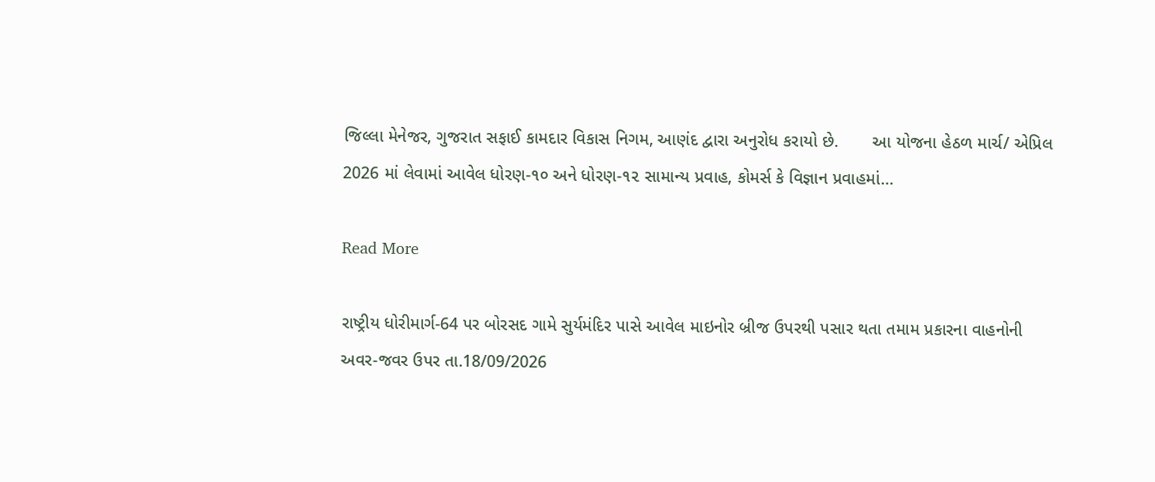જિલ્લા મેનેજર, ગુજરાત સફાઈ કામદાર વિકાસ નિગમ, આણંદ દ્વારા અનુરોધ કરાયો છે.       આ યોજના હેઠળ માર્ચ/ એપ્રિલ 2026 માં લેવામાં આવેલ ધોરણ-૧૦ અને ધોરણ-૧૨ સામાન્ય પ્રવાહ, કોમર્સ કે વિજ્ઞાન પ્રવાહમાં…

Read More

રાષ્ટ્રીય ધોરીમાર્ગ-64 પર બોરસદ ગામે સુર્યમંદિર પાસે આવેલ માઇનોર બ્રીજ ઉપરથી પસાર થતા તમામ પ્રકારના વાહનોની અવર-જવર ઉપર તા.18/09/2026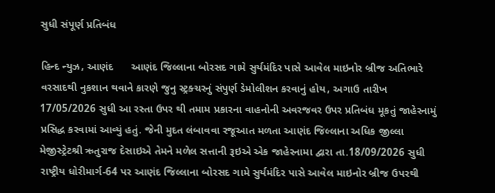સુધી સંપૂર્ણ પ્રતિબંધ

હિન્દ ન્યુઝ, આણંદ      આણંદ જિલ્લાના બોરસદ ગામે સુર્યમંદિર પાસે આવેલ માઇનોર બ્રીજ અતિભારે વરસાદથી નુકશાન થવાને કારણે જુનુ સ્ટ્રક્ચરનું સંપુર્ણ ડેમોલીશન કરવાનું હોય, અગાઉ તારીખ 17/05/2026 સુધી આ રસ્તા ઉપર થી તમામ પ્રકારના વાહનોની અવરજવર ઉપર પ્રતિબંધ મૂકતું જાહેરનામું પ્રસિદ્ધ કરવામાં આવ્યું હતું. જેની મુદત લંબાવવા રજૂઆત મળતા આણંદ જિલ્લાના અધિક જીલ્લા મેજીસ્ટ્રેટશ્રી ઋતુરાજ દેસાઇએ તેમને મળેલ સત્તાની રૂઇએ એક જાહેરનામા દ્વારા તા.18/09/2026 સુધી રાષ્ટ્રીય ધોરીમાર્ગ-64 પર આણંદ જિલ્લાના બોરસદ ગામે સુર્યમંદિર પાસે આવેલ માઇનોર બ્રીજ ઉપરથી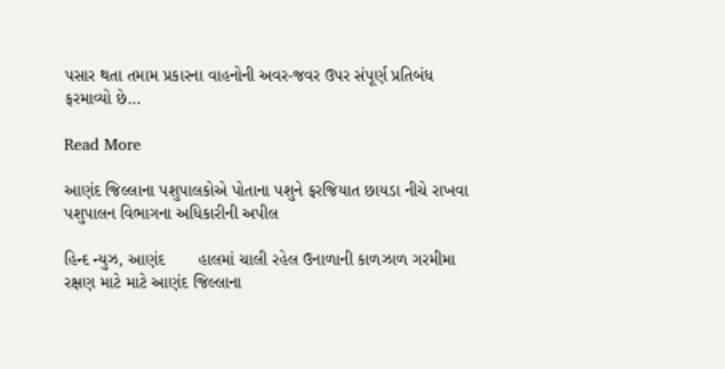પસાર થતા તમામ પ્રકારના વાહનોની અવર-જવર ઉપર સંપૂર્ણ પ્રતિબંધ ફરમાવ્યો છે…

Read More

આણંદ જિલ્લાના પશુપાલકોએ પોતાના પશુને ફરજિયાત છાયડા નીચે રાખવા પશુપાલન વિભાગના અધિકારીની અપીલ

હિન્દ ન્યુઝ, આણંદ       હાલમાં ચાલી રહેલ ઉનાળાની કાળઝાળ ગરમીમા રક્ષણ માટે માટે આણંદ જિલ્લાના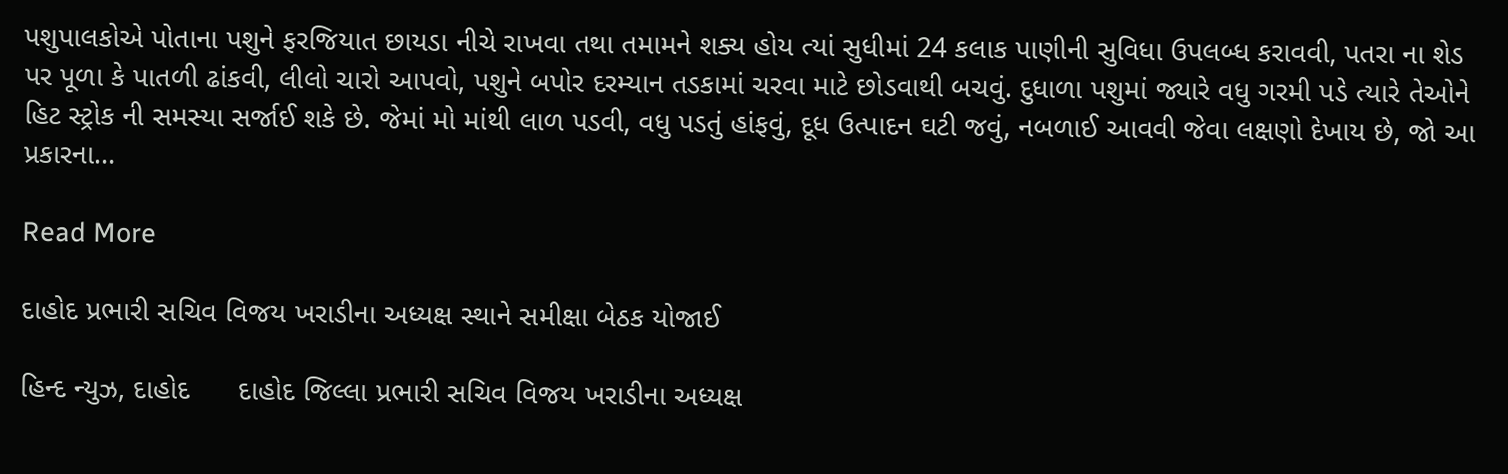પશુપાલકોએ પોતાના પશુને ફરજિયાત છાયડા નીચે રાખવા તથા તમામને શક્ય હોય ત્યાં સુધીમાં 24 કલાક પાણીની સુવિધા ઉપલબ્ધ કરાવવી, પતરા ના શેડ પર પૂળા કે પાતળી ઢાંકવી, લીલો ચારો આપવો, પશુને બપોર દરમ્યાન તડકામાં ચરવા માટે છોડવાથી બચવું. દુધાળા પશુમાં જ્યારે વધુ ગરમી પડે ત્યારે તેઓને હિટ સ્ટ્રોક ની સમસ્યા સર્જાઈ શકે છે. જેમાં મો માંથી લાળ પડવી, વધુ પડતું હાંફવું, દૂધ ઉત્પાદન ઘટી જવું, નબળાઈ આવવી જેવા લક્ષણો દેખાય છે, જો આ પ્રકારના…

Read More

દાહોદ પ્રભારી સચિવ વિજય ખરાડીના અધ્યક્ષ સ્થાને સમીક્ષા બેઠક યોજાઈ

હિન્દ ન્યુઝ, દાહોદ      દાહોદ જિલ્લા પ્રભારી સચિવ વિજય ખરાડીના અધ્યક્ષ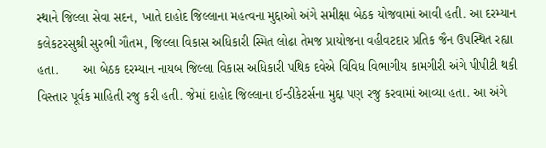સ્થાને જિલ્લા સેવા સદન, ખાતે દાહોદ જિલ્લાના મહત્વના મુદ્દાઓ અંગે સમીક્ષા બેઠક યોજવામાં આવી હતી. આ દરમ્યાન કલેકટરસુશ્રી સુરભી ગૌતમ, જિલ્લા વિકાસ અધિકારી સ્મિત લોઢા તેમજ પ્રાયોજના વહીવટદાર પ્રતિક જૈન ઉપસ્થિત રહ્યા હતા.       આ બેઠક દરમ્યાન નાયબ જિલ્લા વિકાસ અધિકારી પથિક દવેએ વિવિધ વિભાગીય કામગીરી અંગે પીપીટી થકી વિસ્તાર પૂર્વક માહિતી રજુ કરી હતી. જેમાં દાહોદ જિલ્લાના ઈન્ડીકેટર્સના મુદ્દા પણ રજુ કરવામાં આવ્યા હતા. આ અંગે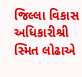જિલ્લા વિકાસ અધિકારીશ્રી સ્મિત લોઢાએ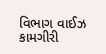વિભાગ વાઈઝ કામગીરી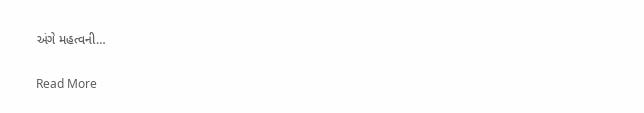અંગે મહત્વની…

Read More